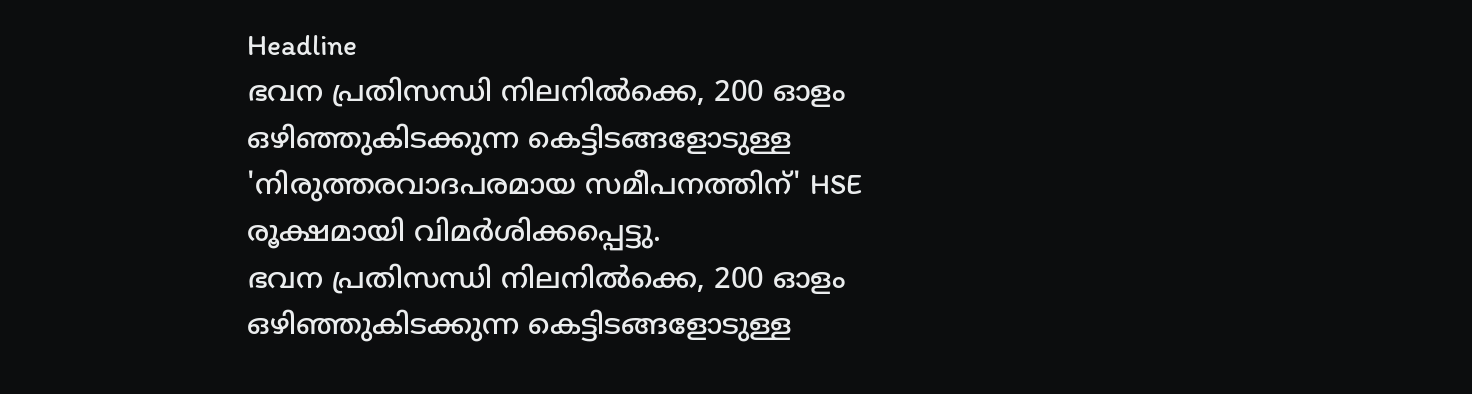Headline
ഭവന പ്രതിസന്ധി നിലനിൽക്കെ, 200 ഓളം ഒഴിഞ്ഞുകിടക്കുന്ന കെട്ടിടങ്ങളോടുള്ള 'നിരുത്തരവാദപരമായ സമീപനത്തിന്' HSE രൂക്ഷമായി വിമർശിക്കപ്പെട്ടു.
ഭവന പ്രതിസന്ധി നിലനിൽക്കെ, 200 ഓളം ഒഴിഞ്ഞുകിടക്കുന്ന കെട്ടിടങ്ങളോടുള്ള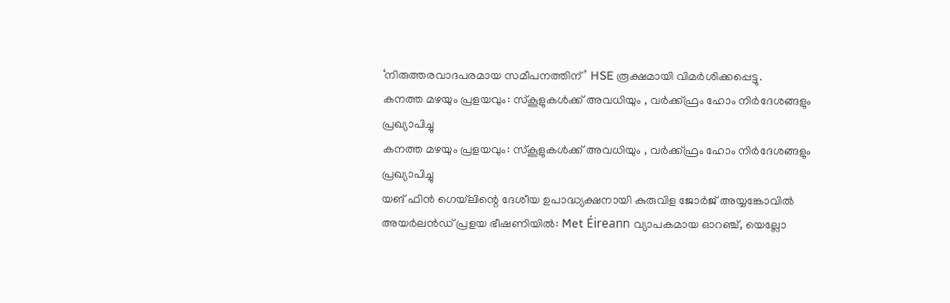‘നിരുത്തരവാദപരമായ സമീപനത്തിന്’ HSE രൂക്ഷമായി വിമർശിക്കപ്പെട്ടു.
കനത്ത മഴയും പ്രളയവും: സ്‌കൂളുകള്‍ക്ക് അവധിയും , വര്‍ക്ക്ഫ്രം ഹോം നിര്‍ദേശങ്ങളും പ്രഖ്യാപിച്ചു
കനത്ത മഴയും പ്രളയവും: സ്‌കൂളുകള്‍ക്ക് അവധിയും , വര്‍ക്ക്ഫ്രം ഹോം നിര്‍ദേശങ്ങളും പ്രഖ്യാപിച്ചു
യങ് ഫിൻ ഗെയ്‌ലിന്റെ ദേശീയ ഉപാദ്ധ്യക്ഷനായി കുരുവിള ജോർജ് അയ്യങ്കോവിൽ
അയർലൻഡ് പ്രളയ ഭീഷണിയിൽ: Met Éireann വ്യാപകമായ ഓറഞ്ച്, യെല്ലോ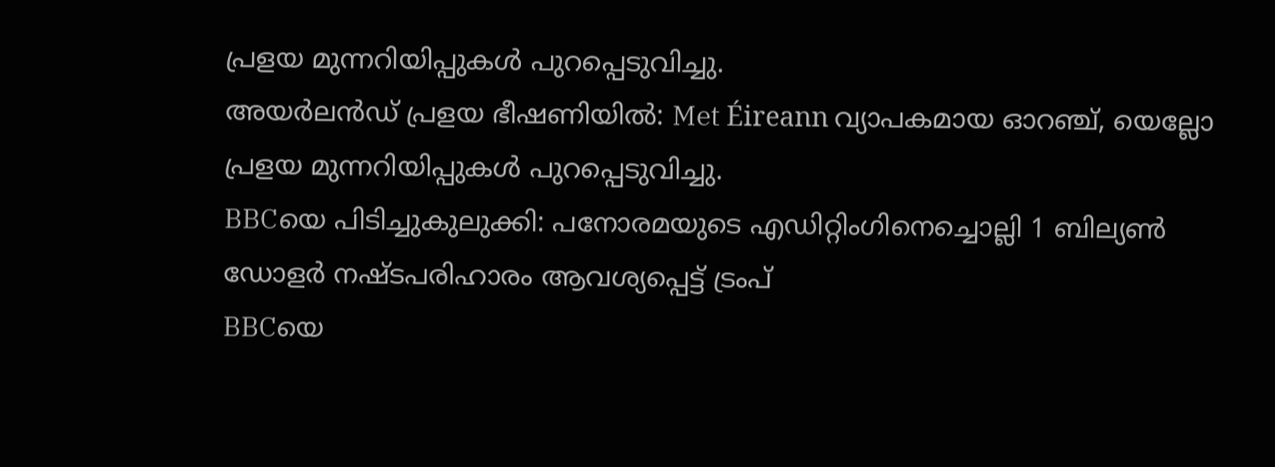പ്രളയ മുന്നറിയിപ്പുകൾ പുറപ്പെടുവിച്ചു.
അയർലൻഡ് പ്രളയ ഭീഷണിയിൽ: Met Éireann വ്യാപകമായ ഓറഞ്ച്, യെല്ലോ പ്രളയ മുന്നറിയിപ്പുകൾ പുറപ്പെടുവിച്ചു.
BBCയെ പിടിച്ചുകുലുക്കി: പനോരമയുടെ എഡിറ്റിംഗിനെച്ചൊല്ലി 1 ബില്യൺ ഡോളർ നഷ്ടപരിഹാരം ആവശ്യപ്പെട്ട് ട്രംപ്
BBCയെ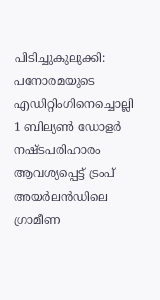പിടിച്ചുകുലുക്കി: പനോരമയുടെ എഡിറ്റിംഗിനെച്ചൊല്ലി 1 ബില്യൺ ഡോളർ നഷ്ടപരിഹാരം ആവശ്യപ്പെട്ട് ട്രംപ്
അയർലൻഡിലെ ഗ്രാമീണ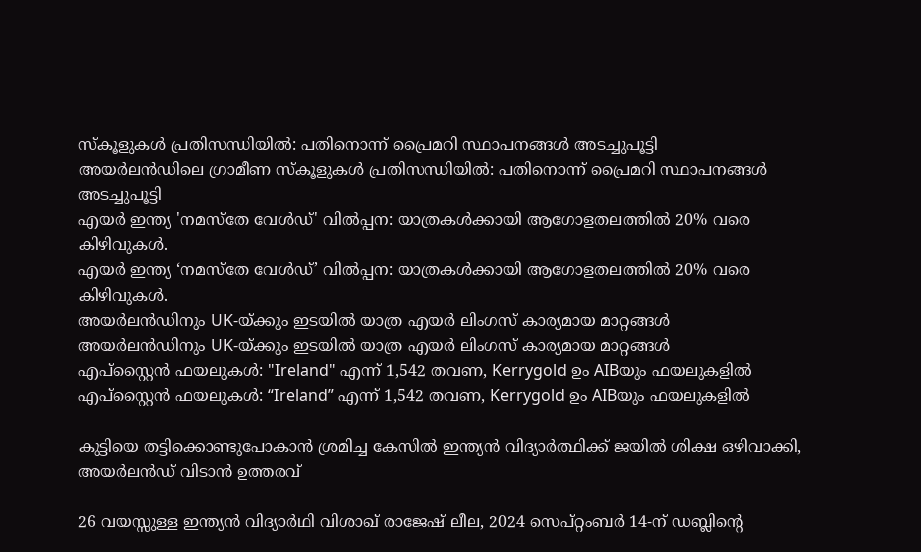സ്കൂളുകൾ പ്രതിസന്ധിയിൽ: പതിനൊന്ന് പ്രൈമറി സ്ഥാപനങ്ങൾ അടച്ചുപൂട്ടി
അയർലൻഡിലെ ഗ്രാമീണ സ്കൂളുകൾ പ്രതിസന്ധിയിൽ: പതിനൊന്ന് പ്രൈമറി സ്ഥാപനങ്ങൾ അടച്ചുപൂട്ടി
എയർ ഇന്ത്യ 'നമസ്തേ വേൾഡ്' വിൽപ്പന: യാത്രകൾക്കായി ആഗോളതലത്തിൽ 20% വരെ കിഴിവുകൾ.
എയർ ഇന്ത്യ ‘നമസ്തേ വേൾഡ്’ വിൽപ്പന: യാത്രകൾക്കായി ആഗോളതലത്തിൽ 20% വരെ കിഴിവുകൾ.
അയർലൻഡിനും UK-യ്ക്കും ഇടയിൽ യാത്ര എയർ ലിംഗസ് കാര്യമായ മാറ്റങ്ങൾ
അയർലൻഡിനും UK-യ്ക്കും ഇടയിൽ യാത്ര എയർ ലിംഗസ് കാര്യമായ മാറ്റങ്ങൾ
എപ്‌സ്റ്റൈൻ ഫയലുകൾ: "Ireland" എന്ന് 1,542 തവണ, Kerrygold ഉം AIBയും ഫയലുകളിൽ
എപ്‌സ്റ്റൈൻ ഫയലുകൾ: “Ireland” എന്ന് 1,542 തവണ, Kerrygold ഉം AIBയും ഫയലുകളിൽ

കുട്ടിയെ തട്ടിക്കൊണ്ടുപോകാൻ ശ്രമിച്ച കേസിൽ ഇന്ത്യൻ വിദ്യാർത്ഥിക്ക് ജയിൽ ശിക്ഷ ഒഴിവാക്കി, അയർലൻഡ് വിടാൻ ഉത്തരവ്

26 വയസ്സുള്ള ഇന്ത്യൻ വിദ്യാർഥി വിശാഖ് രാജേഷ് ലീല, 2024 സെപ്റ്റംബർ 14-ന് ഡബ്ലിന്റെ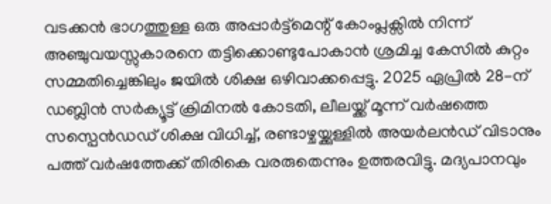വടക്കൻ ഭാഗത്തുള്ള ഒരു അപ്പാർട്ട്മെന്റ് കോംപ്ലക്സിൽ നിന്ന് അഞ്ചുവയസ്സുകാരനെ തട്ടിക്കൊണ്ടുപോകാൻ ശ്രമിച്ച കേസിൽ കുറ്റം സമ്മതിച്ചെങ്കിലും ജയിൽ ശിക്ഷ ഒഴിവാക്കപ്പെട്ടു. 2025 ഏപ്രിൽ 28-ന് ഡബ്ലിൻ സർക്യൂട്ട് ക്രിമിനൽ കോടതി, ലീലയ്ക്ക് മൂന്ന് വർഷത്തെ സസ്പെൻഡഡ് ശിക്ഷ വിധിച്ച്, രണ്ടാഴ്ചയ്ക്കുള്ളിൽ അയർലൻഡ് വിടാനും പത്ത് വർഷത്തേക്ക് തിരികെ വരരുതെന്നും ഉത്തരവിട്ടു. മദ്യപാനവും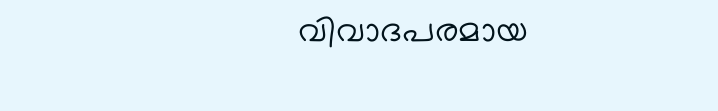വിവാദപരമായ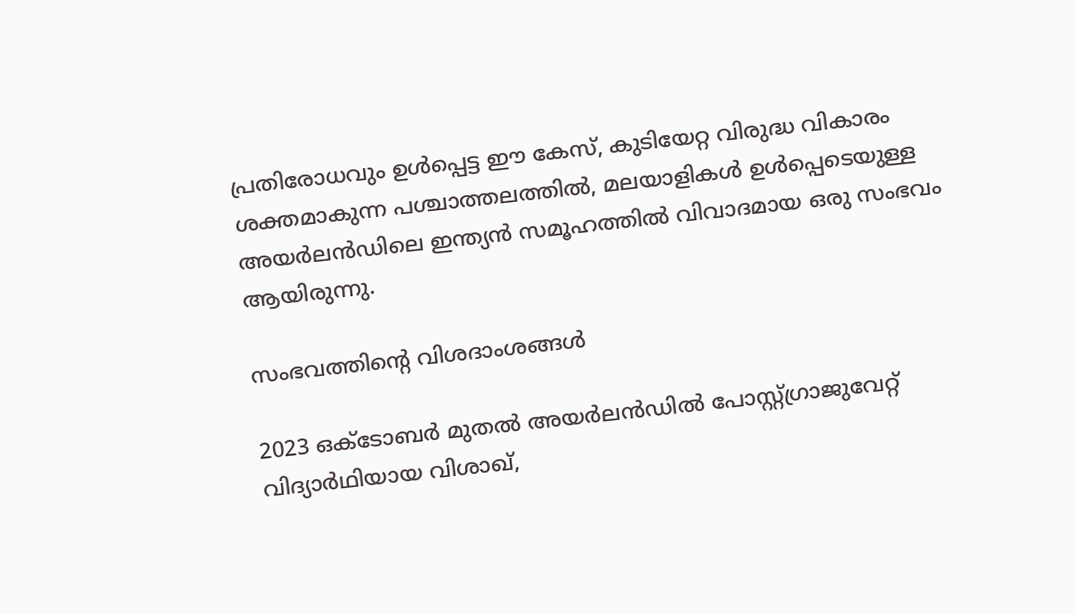പ്രതിരോധവും ഉൾപ്പെട്ട ഈ കേസ്, കുടിയേറ്റ വിരുദ്ധ വികാരം ശക്തമാകുന്ന പശ്ചാത്തലത്തിൽ, മലയാളികൾ ഉൾപ്പെടെയുള്ള അയർലൻഡിലെ ഇന്ത്യൻ സമൂഹത്തിൽ വിവാദമായ ഒരു സംഭവം ആയിരുന്നു.

സംഭവത്തിന്റെ വിശദാംശങ്ങൾ

2023 ഒക്ടോബർ മുതൽ അയർലൻഡിൽ പോസ്റ്റ്‌ഗ്രാജുവേറ്റ് വിദ്യാർഥിയായ വിശാഖ്,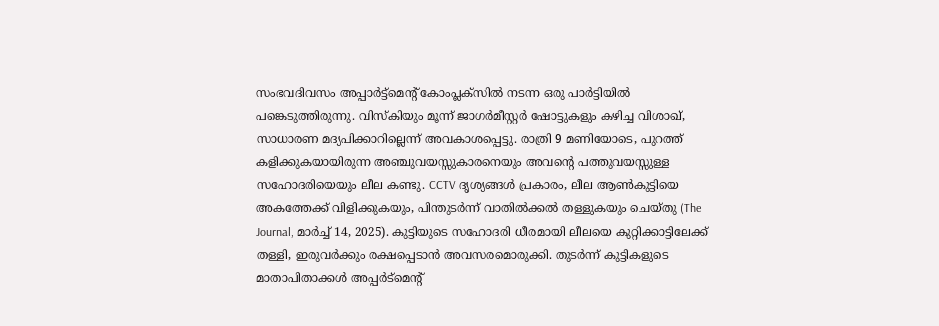സംഭവദിവസം അപ്പാർട്ട്മെന്റ് കോംപ്ലക്സിൽ നടന്ന ഒരു പാർട്ടിയിൽ പങ്കെടുത്തിരുന്നു. വിസ്കിയും മൂന്ന് ജാഗർമീസ്റ്റർ ഷോട്ടുകളും കഴിച്ച വിശാഖ്, സാധാരണ മദ്യപിക്കാറില്ലെന്ന് അവകാശപ്പെട്ടു. രാത്രി 9 മണിയോടെ, പുറത്ത് കളിക്കുകയായിരുന്ന അഞ്ചുവയസ്സുകാരനെയും അവന്റെ പത്തുവയസ്സുള്ള സഹോദരിയെയും ലീല കണ്ടു. CCTV ദൃശ്യങ്ങൾ പ്രകാരം, ലീല ആൺകുട്ടിയെ അകത്തേക്ക് വിളിക്കുകയും, പിന്തുടർന്ന് വാതിൽക്കൽ തള്ളുകയും ചെയ്തു (The Journal, മാർച്ച് 14, 2025). കുട്ടിയുടെ സഹോദരി ധീരമായി ലീലയെ കുറ്റിക്കാട്ടിലേക്ക് തള്ളി, ഇരുവർക്കും രക്ഷപ്പെടാൻ അവസരമൊരുക്കി. തുടർന്ന് കുട്ടികളുടെ മാതാപിതാക്കൾ അപ്പർട്മെന്റ്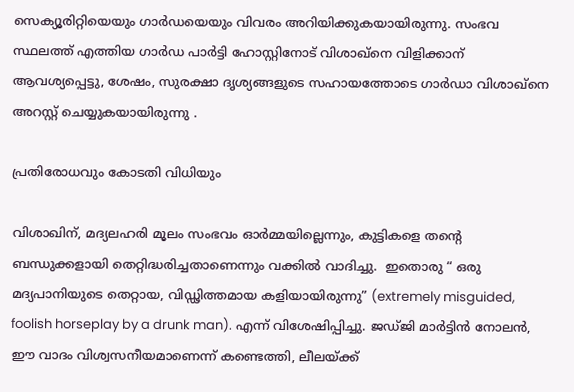സെക്യൂരിറ്റിയെയും ഗാർഡയെയും വിവരം അറിയിക്കുകയായിരുന്നു. സംഭവ സ്ഥലത്ത് എത്തിയ ഗാർഡ പാർട്ടി ഹോസ്റ്റിനോട് വിശാഖ്നെ വിളിക്കാന് ആവശ്യപ്പെട്ടു, ശേഷം, സുരക്ഷാ ദൃശ്യങ്ങളുടെ സഹായത്തോടെ ഗാർഡാ വിശാഖ്നെ അറസ്റ്റ് ചെയ്യുകയായിരുന്നു .

പ്രതിരോധവും കോടതി വിധിയും

വിശാഖിന്, മദ്യലഹരി മൂലം സംഭവം ഓർമ്മയില്ലെന്നും, കുട്ടികളെ തന്റെ ബന്ധുക്കളായി തെറ്റിദ്ധരിച്ചതാണെന്നും വക്കിൽ വാദിച്ചു.  ഇതൊരു “ ഒരു മദ്യപാനിയുടെ തെറ്റായ, വിഡ്ഢിത്തമായ കളിയായിരുന്നു” (extremely misguided, foolish horseplay by a drunk man). എന്ന് വിശേഷിപ്പിച്ചു. ജഡ്ജി മാർട്ടിൻ നോലൻ, ഈ വാദം വിശ്വസനീയമാണെന്ന് കണ്ടെത്തി, ലീലയ്ക്ക്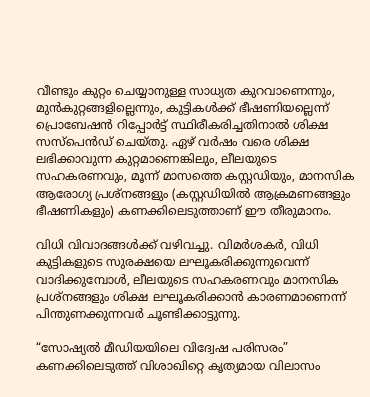വീണ്ടും കുറ്റം ചെയ്യാനുള്ള സാധ്യത കുറവാണെന്നും, മുൻകുറ്റങ്ങളില്ലെന്നും, കുട്ടികൾക്ക് ഭീഷണിയല്ലെന്ന് പ്രൊബേഷൻ റിപ്പോർട്ട് സ്ഥിരീകരിച്ചതിനാൽ ശിക്ഷ സസ്പെൻഡ് ചെയ്തു. ഏഴ് വർഷം വരെ ശിക്ഷ ലഭിക്കാവുന്ന കുറ്റമാണെങ്കിലും, ലീലയുടെ സഹകരണവും, മൂന്ന് മാസത്തെ കസ്റ്റഡിയും, മാനസിക ആരോഗ്യ പ്രശ്നങ്ങളും (കസ്റ്റഡിയിൽ ആക്രമണങ്ങളും ഭീഷണികളും) കണക്കിലെടുത്താണ് ഈ തീരുമാനം.

വിധി വിവാദങ്ങൾക്ക് വഴിവച്ചു. വിമർശകർ, വിധി കുട്ടികളുടെ സുരക്ഷയെ ലഘൂകരിക്കുന്നുവെന്ന് വാദിക്കുമ്പോൾ, ലീലയുടെ സഹകരണവും മാനസിക പ്രശ്നങ്ങളും ശിക്ഷ ലഘൂകരിക്കാൻ കാരണമാണെന്ന് പിന്തുണക്കുന്നവർ ചൂണ്ടിക്കാട്ടുന്നു.

“സോഷ്യൽ മീഡിയയിലെ വിദ്വേഷ പരിസരം” കണക്കിലെടുത്ത് വിശാഖിറ്റെ കൃത്യമായ വിലാസം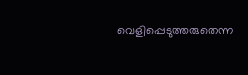വെളിപ്പെടുത്തരുതെന്ന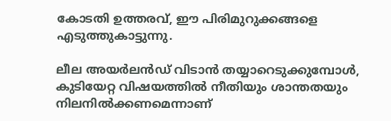കോടതി ഉത്തരവ്, ഈ പിരിമുറുക്കങ്ങളെ എടുത്തുകാട്ടുന്നു.

ലീല അയർലൻഡ് വിടാൻ തയ്യാറെടുക്കുമ്പോൾ, കുടിയേറ്റ വിഷയത്തിൽ നീതിയും ശാന്തതയും നിലനിൽക്കണമെന്നാണ്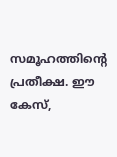സമൂഹത്തിന്റെ പ്രതീക്ഷ. ഈ കേസ്,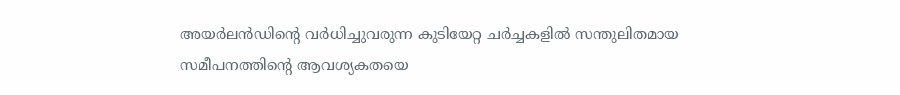അയർലൻഡിന്റെ വർധിച്ചുവരുന്ന കുടിയേറ്റ ചർച്ചകളിൽ സന്തുലിതമായ സമീപനത്തിന്റെ ആവശ്യകതയെ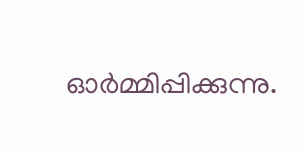ഓർമ്മിപ്പിക്കുന്നു.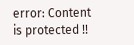error: Content is protected !!